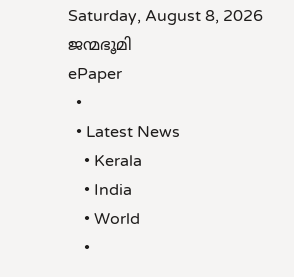Saturday, August 8, 2026
ജന്മഭൂമി
ePaper
  •
  • Latest News
    • Kerala
    • India
    • World
    •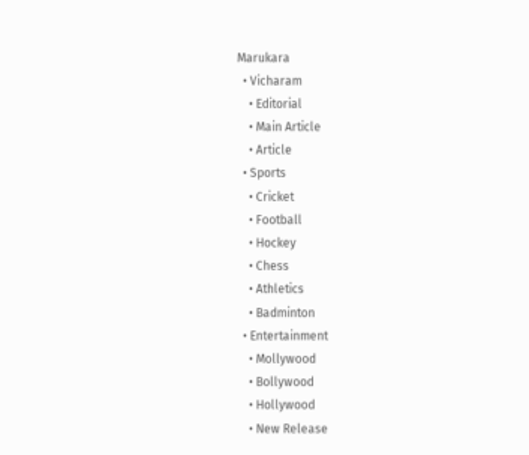Marukara
  • Vicharam
    • Editorial
    • Main Article
    • Article
  • Sports
    • Cricket
    • Football
    • Hockey
    • Chess
    • Athletics
    • Badminton
  • Entertainment
    • Mollywood
    • Bollywood
    • Hollywood
    • New Release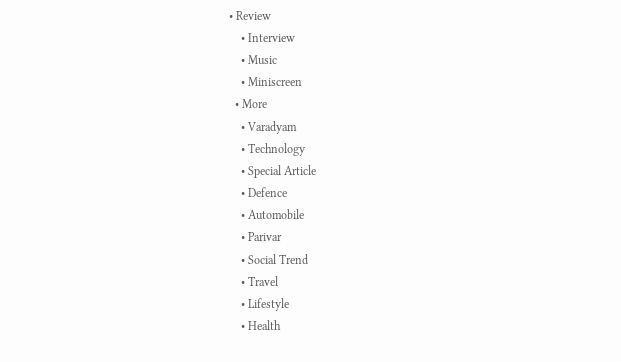• Review
    • Interview
    • Music
    • Miniscreen
  • More
    • Varadyam
    • Technology
    • Special Article
    • Defence
    • Automobile
    • Parivar
    • Social Trend
    • Travel
    • Lifestyle
    • Health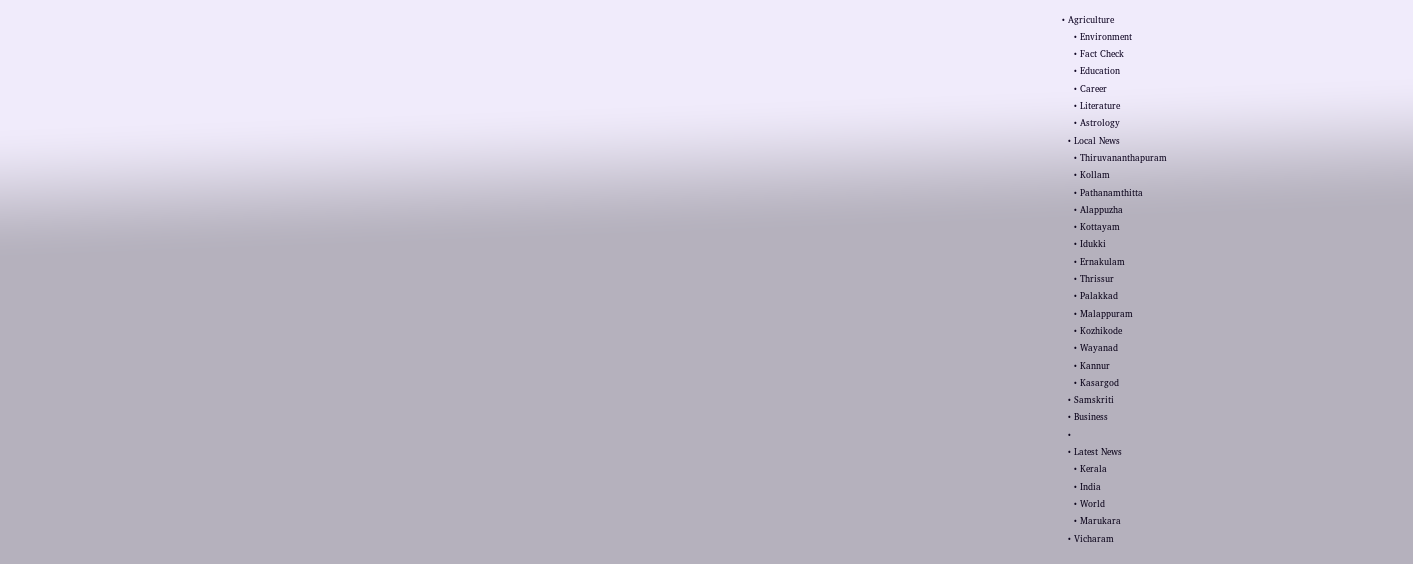• Agriculture
    • Environment
    • Fact Check
    • Education
    • Career
    • Literature
    • Astrology
  • Local News
    • Thiruvananthapuram
    • Kollam
    • Pathanamthitta
    • Alappuzha
    • Kottayam
    • Idukki
    • Ernakulam
    • Thrissur
    • Palakkad
    • Malappuram
    • Kozhikode
    • Wayanad
    • Kannur
    • Kasargod
  • Samskriti
  • Business
  •
  • Latest News
    • Kerala
    • India
    • World
    • Marukara
  • Vicharam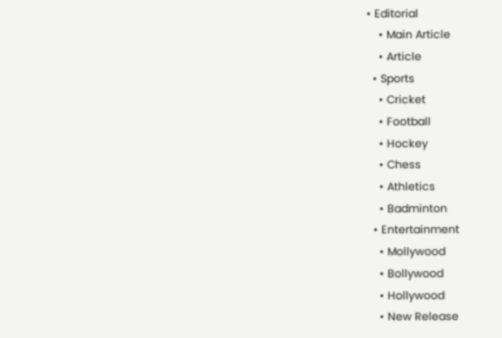• Editorial
    • Main Article
    • Article
  • Sports
    • Cricket
    • Football
    • Hockey
    • Chess
    • Athletics
    • Badminton
  • Entertainment
    • Mollywood
    • Bollywood
    • Hollywood
    • New Release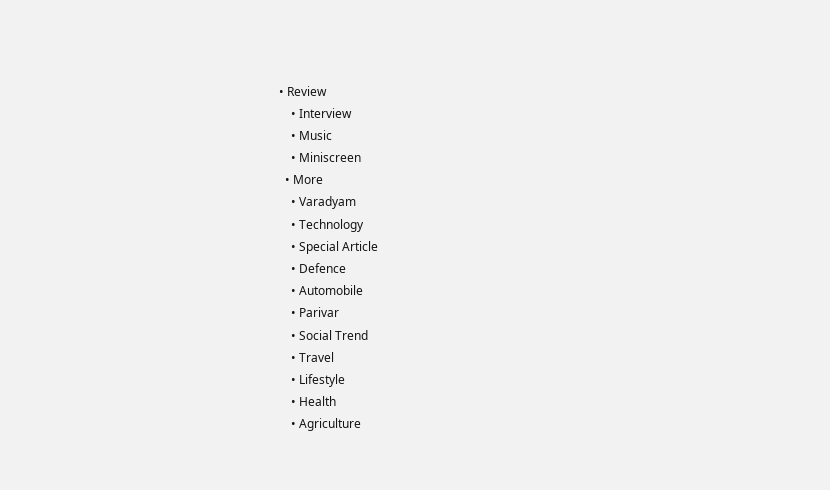• Review
    • Interview
    • Music
    • Miniscreen
  • More
    • Varadyam
    • Technology
    • Special Article
    • Defence
    • Automobile
    • Parivar
    • Social Trend
    • Travel
    • Lifestyle
    • Health
    • Agriculture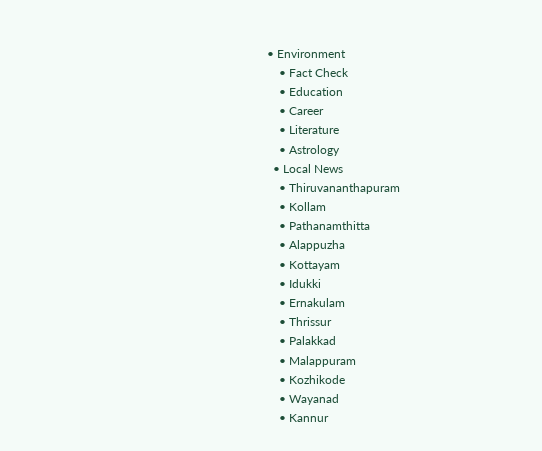• Environment
    • Fact Check
    • Education
    • Career
    • Literature
    • Astrology
  • Local News
    • Thiruvananthapuram
    • Kollam
    • Pathanamthitta
    • Alappuzha
    • Kottayam
    • Idukki
    • Ernakulam
    • Thrissur
    • Palakkad
    • Malappuram
    • Kozhikode
    • Wayanad
    • Kannur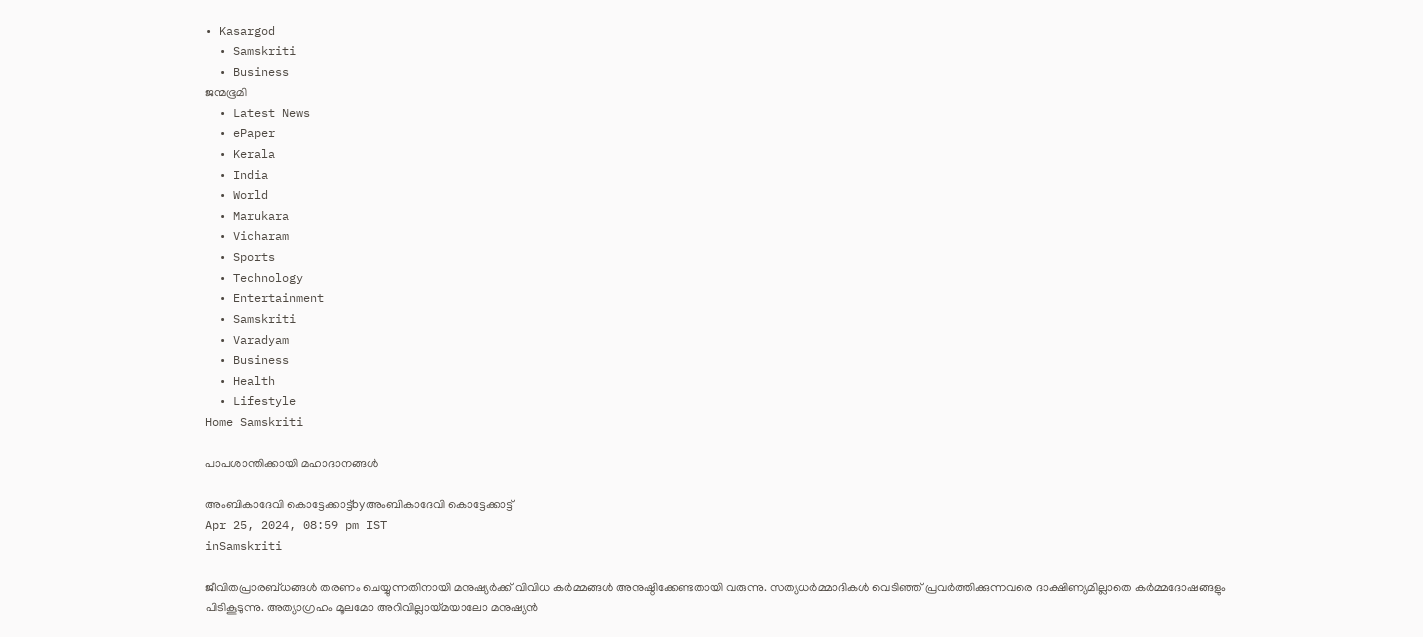• Kasargod
  • Samskriti
  • Business
ജന്മഭൂമി
  • Latest News
  • ePaper
  • Kerala
  • India
  • World
  • Marukara
  • Vicharam
  • Sports
  • Technology
  • Entertainment
  • Samskriti
  • Varadyam
  • Business
  • Health
  • Lifestyle
Home Samskriti

പാപശാന്തിക്കായി മഹാദാനങ്ങള്‍

അംബികാദേവി കൊട്ടേക്കാട്ട്byഅംബികാദേവി കൊട്ടേക്കാട്ട്
Apr 25, 2024, 08:59 pm IST
inSamskriti

ജീവിതപ്രാരബ്ധങ്ങള്‍ തരണം ചെയ്യുന്നതിനായി മനുഷ്യര്‍ക്ക് വിവിധ കര്‍മ്മങ്ങള്‍ അനുഷ്ഠിക്കേണ്ടതായി വരുന്നു. സത്യധര്‍മ്മാദികള്‍ വെടിഞ്ഞ് പ്രവര്‍ത്തിക്കുന്നവരെ ദാക്ഷിണ്യമില്ലാതെ കര്‍മ്മദോഷങ്ങളും പിടികൂടുന്നു. അത്യാഗ്രഹം മൂലമോ അറിവില്ലായ്‌മയാലോ മനുഷ്യന്‍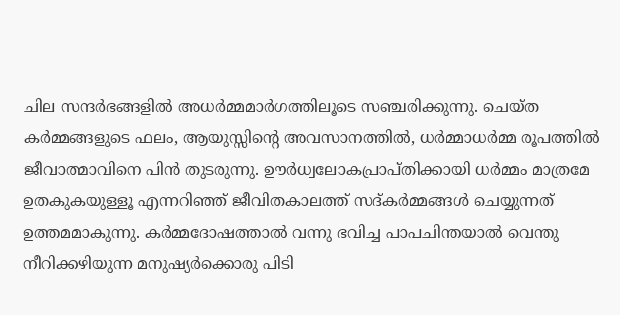ചില സന്ദര്‍ഭങ്ങളില്‍ അധര്‍മ്മമാര്‍ഗത്തിലൂടെ സഞ്ചരിക്കുന്നു. ചെയ്ത കര്‍മ്മങ്ങളുടെ ഫലം, ആയുസ്സിന്റെ അവസാനത്തില്‍, ധര്‍മ്മാധര്‍മ്മ രൂപത്തില്‍ ജീവാത്മാവിനെ പിന്‍ തുടരുന്നു. ഊര്‍ധ്വലോകപ്രാപ്തിക്കായി ധര്‍മ്മം മാത്രമേ ഉതകുകയുള്ളൂ എന്നറിഞ്ഞ് ജീവിതകാലത്ത് സദ്കര്‍മ്മങ്ങള്‍ ചെയ്യുന്നത് ഉത്തമമാകുന്നു. കര്‍മ്മദോഷത്താല്‍ വന്നു ഭവിച്ച പാപചിന്തയാല്‍ വെന്തു നീറിക്കഴിയുന്ന മനുഷ്യര്‍ക്കൊരു പിടി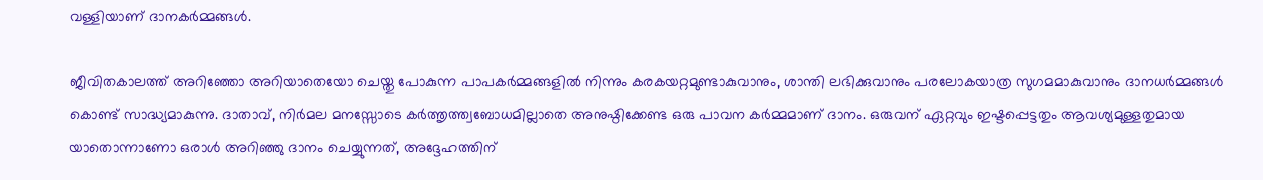വള്ളിയാണ് ദാനകര്‍മ്മങ്ങള്‍.

ജീവിതകാലത്ത് അറിഞ്ഞോ അറിയാതെയോ ചെയ്തു പോകുന്ന പാപകര്‍മ്മങ്ങളില്‍ നിന്നും കരകയറ്റമുണ്ടാകുവാനും, ശാന്തി ലഭിക്കുവാനും പരലോകയാത്ര സുഗമമാകുവാനും ദാനധര്‍മ്മങ്ങള്‍ കൊണ്ട് സാദ്ധ്യമാകുന്നു. ദാതാവ്, നിര്‍മല മനസ്സോടെ കര്‍ത്തൃത്ത്വബോധമില്ലാതെ അനുഷ്ഠിക്കേണ്ട ഒരു പാവന കര്‍മ്മമാണ് ദാനം. ഒരുവന് ഏറ്റവും ഇഷ്ടപ്പെട്ടതും ആവശ്യമുള്ളതുമായ യാതൊന്നാണോ ഒരാള്‍ അറിഞ്ഞു ദാനം ചെയ്യുന്നത്, അദ്ദേഹത്തിന്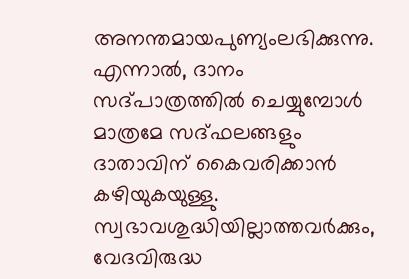അനന്തമായപുണ്യംലഭിക്കുന്നു. എന്നാല്‍, ദാനം സദ്പാത്രത്തില്‍ ചെയ്യുമ്പോള്‍ മാത്രമേ സദ്ഫലങ്ങളും ദാതാവിന് കൈവരിക്കാന്‍ കഴിയുകയുള്ളു. സ്വഭാവശുദ്ധിയില്ലാത്തവര്‍ക്കും, വേദവിരുദ്ധ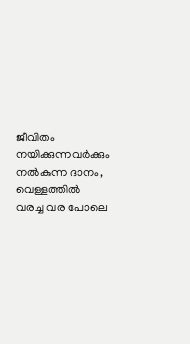ജീവിതം നയിക്കുന്നവര്‍ക്കും നല്‍കുന്ന ദാനം, വെള്ളത്തില്‍ വരച്ച വര പോലെ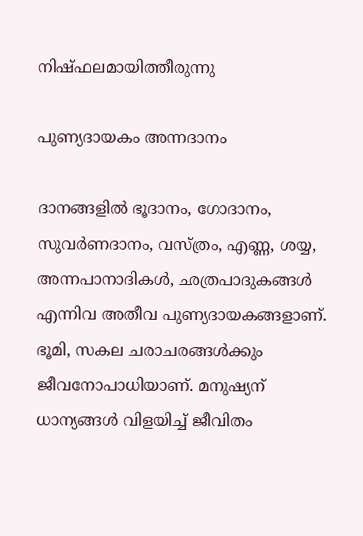നിഷ്ഫലമായിത്തീരുന്നു

പുണ്യദായകം അന്നദാനം

ദാനങ്ങളില്‍ ഭൂദാനം, ഗോദാനം, സുവര്‍ണദാനം, വസ്ത്രം, എണ്ണ, ശയ്യ, അന്നപാനാദികള്‍, ഛത്രപാദുകങ്ങള്‍ എന്നിവ അതീവ പുണ്യദായകങ്ങളാണ്. ഭൂമി, സകല ചരാചരങ്ങള്‍ക്കും ജീവനോപാധിയാണ്. മനുഷ്യന് ധാന്യങ്ങള്‍ വിളയിച്ച് ജീവിതം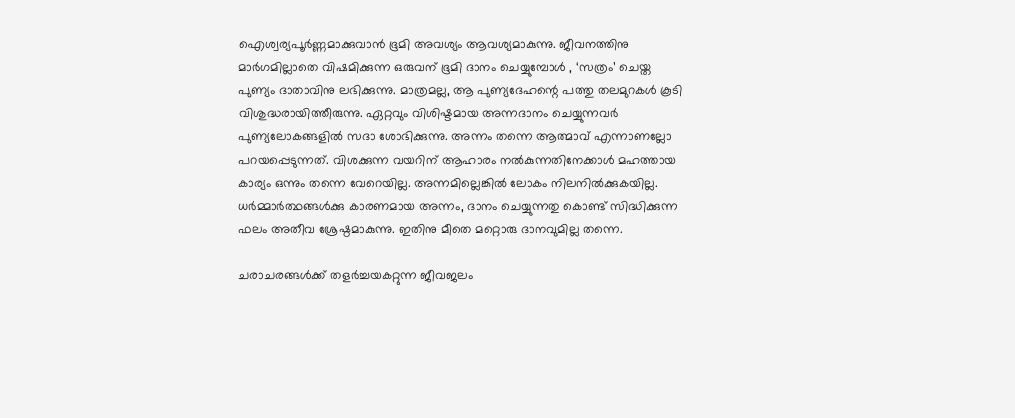ഐശ്വര്യപൂര്‍ണ്ണമാക്കുവാന്‍ ഭൂമി അവശ്യം ആവശ്യമാകുന്നു. ജീവനത്തിനു മാര്‍ഗമില്ലാതെ വിഷമിക്കുന്ന ഒരുവന് ഭൂമി ദാനം ചെയ്യുമ്പോള്‍ , ‘സത്രം’ ചെയ്ത പുണ്യം ദാതാവിനു ലഭിക്കുന്നു. മാത്രമല്ല, ആ പുണ്യദേഹന്റെ പത്തു തലമുറകള്‍ കൂടി വിശുദ്ധരായിത്തീരുന്നു. ഏറ്റവും വിശിഷ്ടമായ അന്നദാനം ചെയ്യുന്നവര്‍ പുണ്യലോകങ്ങളില്‍ സദാ ശോഭിക്കുന്നു. അന്നം തന്നെ ആത്മാവ് എന്നാണല്ലോ പറയപ്പെടുന്നത്. വിശക്കുന്ന വയറിന് ആഹാരം നല്‍കുന്നതിനേക്കാള്‍ മഹത്തായ കാര്യം ഒന്നും തന്നെ വേറെയില്ല. അന്നമില്ലെങ്കില്‍ ലോകം നിലനില്‍ക്കുകയില്ല. ധര്‍മ്മാര്‍ത്ഥങ്ങള്‍ക്കു കാരണമായ അന്നം, ദാനം ചെയ്യുന്നതു കൊണ്ട് സിദ്ധിക്കുന്ന ഫലം അതീവ ശ്രേഷ്ഠമാകുന്നു. ഇതിനു മീതെ മറ്റൊരു ദാനവുമില്ല തന്നെ.

ചരാചരങ്ങള്‍ക്ക് തളര്‍ച്ചയകറ്റുന്ന ജീവജലം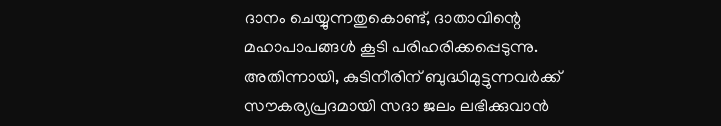ദാനം ചെയ്യുന്നതുകൊണ്ട്, ദാതാവിന്റെ മഹാപാപങ്ങള്‍ കൂടി പരിഹരിക്കപ്പെടുന്നു. അതിന്നായി, കുടിനീരിന് ബുദ്ധിമുട്ടുന്നവര്‍ക്ക് സൗകര്യപ്രദമായി സദാ ജലം ലഭിക്കുവാന്‍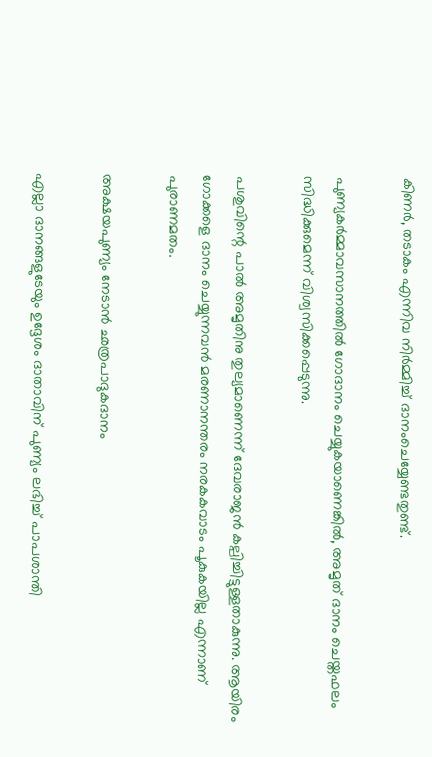കിണര്‍, തടാകം എന്നിവ നിര്‍മ്മിച്ച് ദാനംചെയ്യേണ്ടതുണ്ട്.

പുണ്യകര്‍മ്മാവസാനത്തില്‍ ഗോദാനം ചെയ്യുകയാണെങ്കില്‍, അമൃത് ദാനം ചെയ്തഫലം സിദ്ധിക്കുമെന്ന് വിശ്വസിക്കപ്പെടുന്നു.

പശുവിന്റെ പാല്‍ അമൃതിനു തുല്യമാണെന്ന് ദേവരാജന്‍ കല്പിച്ചിട്ടുള്ളതാകുന്നു. ആയിരം ഗോക്കളെ ദാനം ചെയ്യുന്നവന്‍ മരണാനന്തരം നരകകവാടം പൂകുകയില്ല എന്നാണ് പുരാണമതം.

അക്ഷയപുണ്യം നേടാന്‍ ഛത്രപാദുകദാനം

എല്ലാ ദാനങ്ങളുടേയും ഉദ്ദേശം ദാതാവിന് പുണ്യം ലഭിച്ച് പാപശാന്തി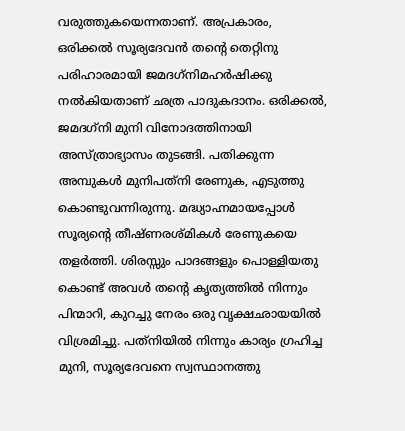വരുത്തുകയെന്നതാണ്. അപ്രകാരം, ഒരിക്കല്‍ സൂര്യദേവന്‍ തന്റെ തെറ്റിനു പരിഹാരമായി ജമദഗ്‌നിമഹര്‍ഷിക്കു നല്‍കിയതാണ് ഛത്ര പാദുകദാനം. ഒരിക്കല്‍, ജമദഗ്‌നി മുനി വിനോദത്തിനായി അസ്ത്രാഭ്യാസം തുടങ്ങി. പതിക്കുന്ന അമ്പുകള്‍ മുനിപത്‌നി രേണുക, എടുത്തു കൊണ്ടുവന്നിരുന്നു. മദ്ധ്യാഹ്നമായപ്പോള്‍ സൂര്യന്റെ തീഷ്ണരശ്മികള്‍ രേണുകയെ തളര്‍ത്തി. ശിരസ്സും പാദങ്ങളും പൊള്ളിയതു കൊണ്ട് അവള്‍ തന്റെ കൃത്യത്തില്‍ നിന്നും പിന്മാറി, കുറച്ചു നേരം ഒരു വൃക്ഷഛായയില്‍ വിശ്രമിച്ചു. പത്‌നിയില്‍ നിന്നും കാര്യം ഗ്രഹിച്ച മുനി, സൂര്യദേവനെ സ്വസ്ഥാനത്തു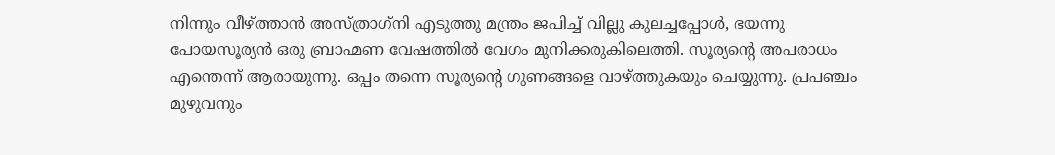നിന്നും വീഴ്‌ത്താന്‍ അസ്ത്രാഗ്‌നി എടുത്തു മന്ത്രം ജപിച്ച് വില്ലു കുലച്ചപ്പോള്‍, ഭയന്നു പോയസൂര്യന്‍ ഒരു ബ്രാഹ്മണ വേഷത്തില്‍ വേഗം മുനിക്കരുകിലെത്തി. സൂര്യന്റെ അപരാധം എന്തെന്ന് ആരായുന്നു. ഒപ്പം തന്നെ സൂര്യന്റെ ഗുണങ്ങളെ വാഴ്‌ത്തുകയും ചെയ്യുന്നു. പ്രപഞ്ചം മുഴുവനും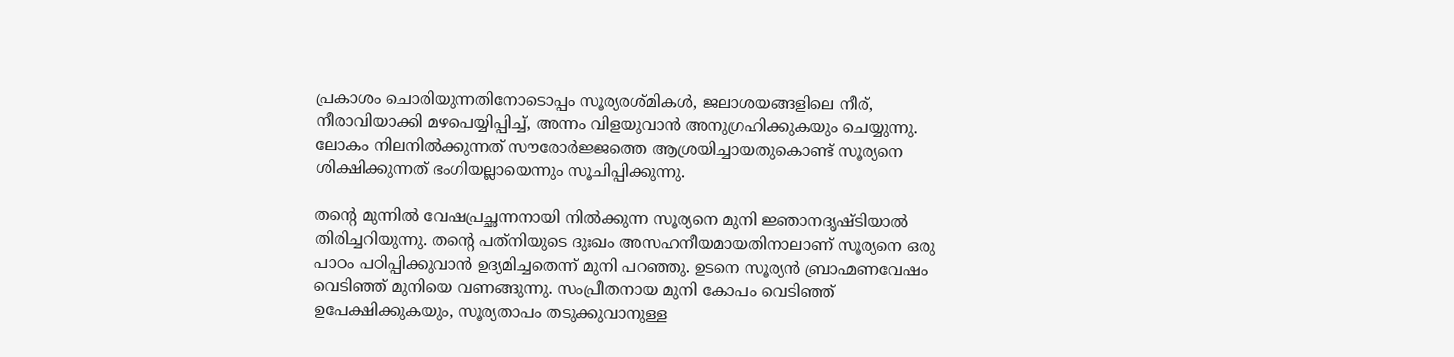പ്രകാശം ചൊരിയുന്നതിനോടൊപ്പം സൂര്യരശ്മികള്‍, ജലാശയങ്ങളിലെ നീര്, നീരാവിയാക്കി മഴപെയ്യിപ്പിച്ച്, അന്നം വിളയുവാന്‍ അനുഗ്രഹിക്കുകയും ചെയ്യുന്നു. ലോകം നിലനില്‍ക്കുന്നത് സൗരോര്‍ജ്ജത്തെ ആശ്രയിച്ചായതുകൊണ്ട് സൂര്യനെ ശിക്ഷിക്കുന്നത് ഭംഗിയല്ലായെന്നും സൂചിപ്പിക്കുന്നു.

തന്റെ മുന്നില്‍ വേഷപ്രച്ഛന്നനായി നില്‍ക്കുന്ന സൂര്യനെ മുനി ജ്ഞാനദൃഷ്ടിയാല്‍ തിരിച്ചറിയുന്നു. തന്റെ പത്‌നിയുടെ ദുഃഖം അസഹനീയമായതിനാലാണ് സൂര്യനെ ഒരു പാഠം പഠിപ്പിക്കുവാന്‍ ഉദ്യമിച്ചതെന്ന് മുനി പറഞ്ഞു. ഉടനെ സൂര്യന്‍ ബ്രാഹ്മണവേഷം വെടിഞ്ഞ് മുനിയെ വണങ്ങുന്നു. സംപ്രീതനായ മുനി കോപം വെടിഞ്ഞ് ഉപേക്ഷിക്കുകയും, സൂര്യതാപം തടുക്കുവാനുള്ള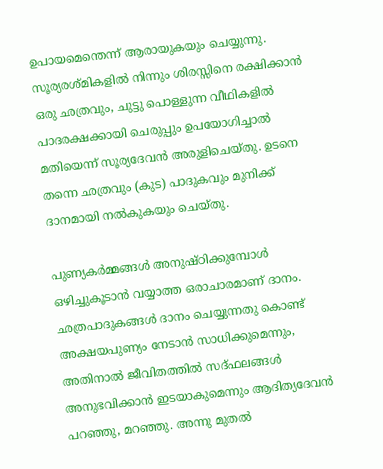ഉപായമെന്തെന്ന് ആരായുകയും ചെയ്യുന്നു. സൂര്യരശ്മികളില്‍ നിന്നും ശിരസ്സിനെ രക്ഷിക്കാന്‍ ഒരു ഛത്രവും, ചുട്ടു പൊള്ളുന്ന വീഥികളില്‍ പാദരക്ഷക്കായി ചെരുപ്പും ഉപയോഗിച്ചാല്‍ മതിയെന്ന് സൂര്യദേവന്‍ അരുളിചെയ്തു. ഉടനെ തന്നെ ഛത്രവും (കുട) പാദുകവും മുനിക്ക് ദാനമായി നല്‍കുകയും ചെയ്തു.

പുണ്യകര്‍മ്മങ്ങള്‍ അനുഷ്ഠിക്കുമ്പോള്‍ ഒഴിച്ചുകൂടാന്‍ വയ്യാത്ത ഒരാചാരമാണ് ദാനം. ഛത്രപാദുകങ്ങള്‍ ദാനം ചെയ്യുന്നതു കൊണ്ട് അക്ഷയപുണ്യം നേടാന്‍ സാധിക്കുമെന്നും, അതിനാല്‍ ജീവിതത്തില്‍ സദ്ഫലങ്ങള്‍ അനുഭവിക്കാന്‍ ഇടയാകുമെന്നും ആദിത്യദേവന്‍ പറഞ്ഞു, മറഞ്ഞു. അന്നു മുതല്‍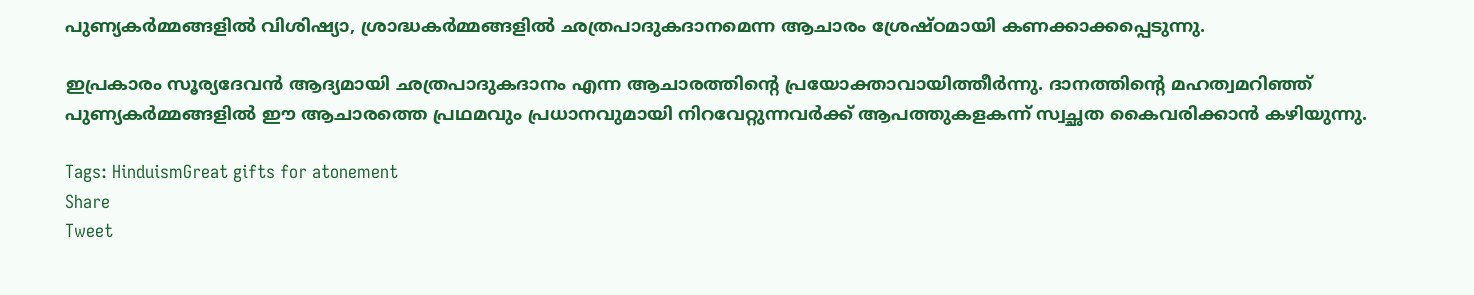പുണ്യകര്‍മ്മങ്ങളില്‍ വിശിഷ്യാ, ശ്രാദ്ധകര്‍മ്മങ്ങളില്‍ ഛത്രപാദുകദാനമെന്ന ആചാരം ശ്രേഷ്ഠമായി കണക്കാക്കപ്പെടുന്നു.

ഇപ്രകാരം സൂര്യദേവന്‍ ആദ്യമായി ഛത്രപാദുകദാനം എന്ന ആചാരത്തിന്റെ പ്രയോക്താവായിത്തീര്‍ന്നു. ദാനത്തിന്റെ മഹത്വമറിഞ്ഞ് പുണ്യകര്‍മ്മങ്ങളില്‍ ഈ ആചാരത്തെ പ്രഥമവും പ്രധാനവുമായി നിറവേറ്റുന്നവര്‍ക്ക് ആപത്തുകളകന്ന് സ്വച്ഛത കൈവരിക്കാന്‍ കഴിയുന്നു.

Tags: HinduismGreat gifts for atonement
Share
Tweet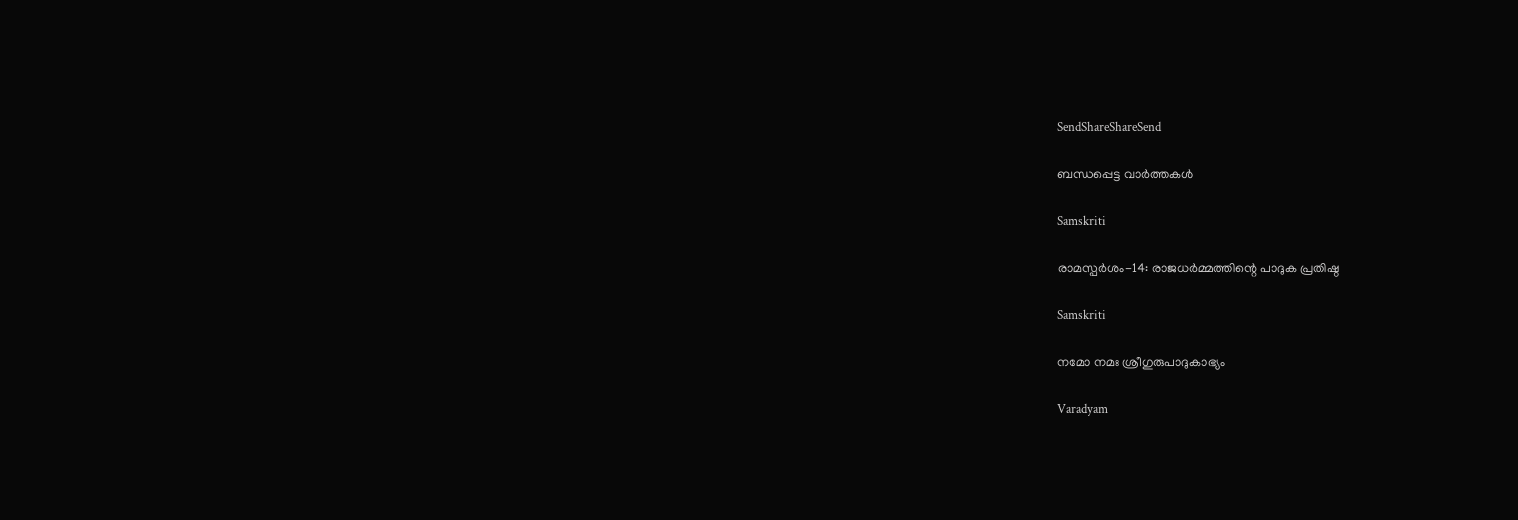SendShareShareSend

ബന്ധപ്പെട്ട വാര്‍ത്തകള്‍

Samskriti

രാമസ്പര്‍ശം-14: രാജധര്‍മ്മത്തിന്റെ പാദുക പ്രതിഷ്ഠ

Samskriti

നമോ നമഃ ശ്രീഗുരുപാദുകാഭ്യം

Varadyam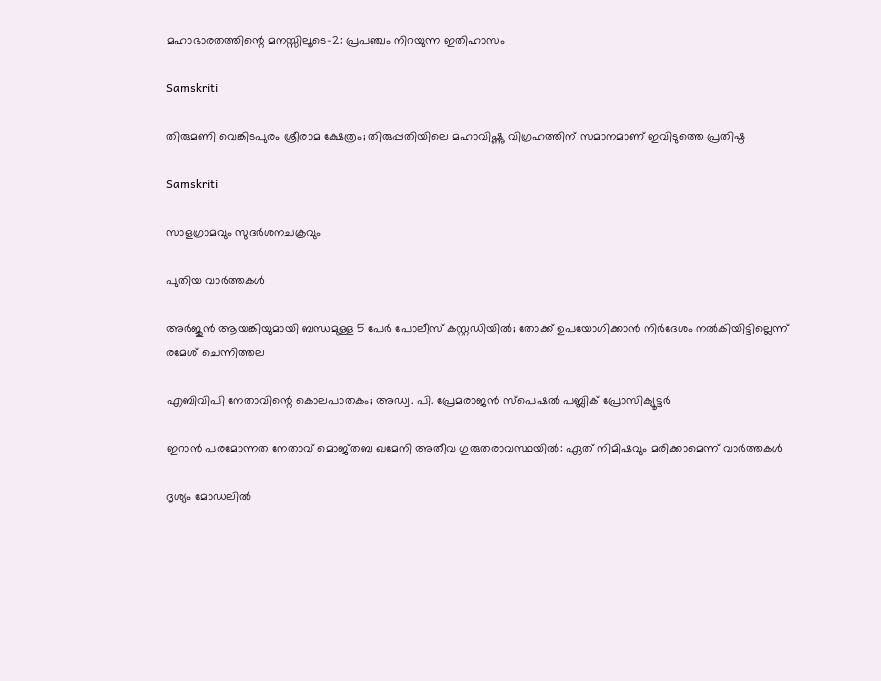മഹാഭാരതത്തിന്റെ മനസ്സിലൂടെ-2: പ്രപഞ്ചം നിറയുന്ന ഇതിഹാസം

Samskriti

തിരുമണി വെങ്കിടപുരം ശ്രീരാമ ക്ഷേത്രം; തിരുപ്പതിയിലെ മഹാവിഷ്ണു വിഗ്രഹത്തിന് സമാനമാണ് ഇവിടുത്തെ പ്രതിഷ്ഠ

Samskriti

സാളഗ്രാമവും സുദര്‍ശനചക്രവും

പുതിയ വാര്‍ത്തകള്‍

അർജുൻ ആയങ്കിയുമായി ബന്ധമുള്ള 5 പേർ പോലീസ് കസ്റ്റഡിയിൽ; തോക്ക് ഉപയോഗിക്കാൻ നിർദേശം നൽകിയിട്ടില്ലെന്ന് രമേശ് ചെന്നിത്തല

എബിവിപി നേതാവിന്റെ കൊലപാതകം; അഡ്വ. പി. പ്രേമരാജന്‍ സ്‌പെഷല്‍ പബ്ലിക് പ്രോസിക്യൂട്ടര്‍

ഇറാൻ പരമോന്നത നേതാവ് മൊജ്തബ ഖമേനി അതീവ ഗുരുതരാവസ്ഥയില്‍: ഏത് നിമിഷവും മരിക്കാമെന്ന് വാർത്തകൾ

ദൃശ്യം മോഡലിൽ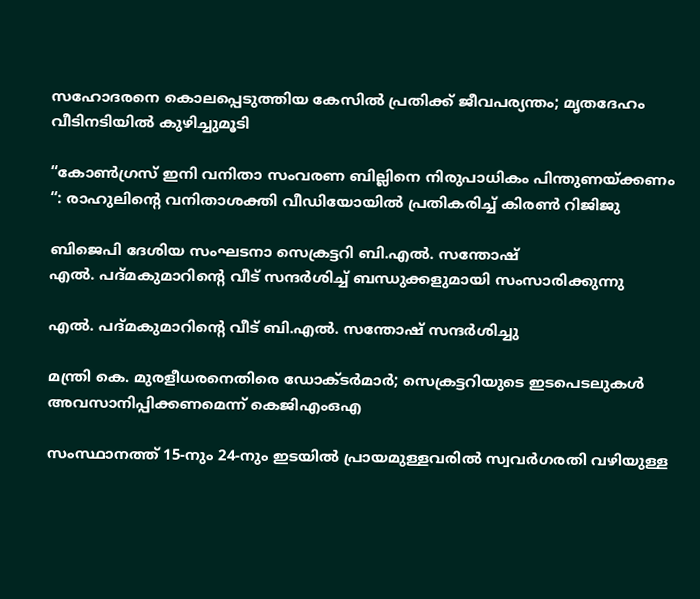സഹോദരനെ കൊലപ്പെടുത്തിയ കേസിൽ പ്രതിക്ക് ജീവപര്യന്തം; മൃതദേഹം വീടിനടിയിൽ കുഴിച്ചുമൂടി

“കോൺഗ്രസ് ഇനി വനിതാ സംവരണ ബില്ലിനെ നിരുപാധികം പിന്തുണയ്‌ക്കണം “: രാഹുലിന്റെ വനിതാശക്തി വീഡിയോയിൽ പ്രതികരിച്ച് കിരൺ റിജിജു

ബിജെപി ദേശിയ സംഘടനാ സെക്രട്ടറി ബി.എല്‍. സന്തോഷ്
എല്‍. പദ്മകുമാറിന്റെ വീട് സന്ദര്‍ശിച്ച് ബന്ധുക്കളുമായി സംസാരിക്കുന്നു

എല്‍. പദ്മകുമാറിന്റെ വീട് ബി.എല്‍. സന്തോഷ് സന്ദര്‍ശിച്ചു

മന്ത്രി കെ. മുരളീധരനെതിരെ ഡോക്ടര്‍മാര്‍; സെക്രട്ടറിയുടെ ഇടപെടലുകള്‍ അവസാനിപ്പിക്കണമെന്ന് കെജിഎംഒഎ

സംസ്ഥാനത്ത് 15-നും 24-നും ഇടയിൽ പ്രായമുള്ളവരിൽ സ്വവർഗരതി വഴിയുള്ള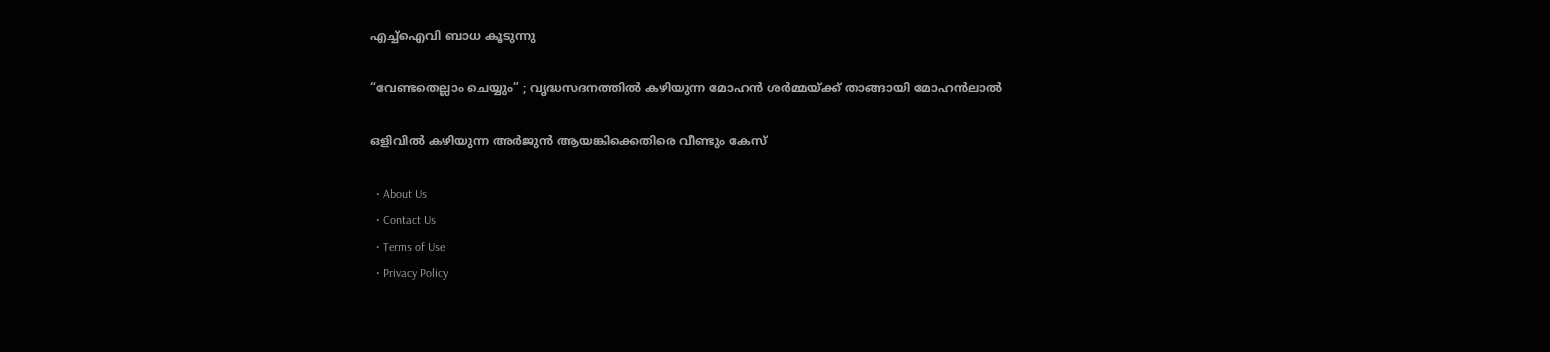എച്ച്ഐവി ബാധ കൂടുന്നു

“വേണ്ടതെല്ലാം ചെയ്യും” ; വൃദ്ധസദനത്തിൽ കഴിയുന്ന മോഹൻ ശർമ്മയ്‌ക്ക് താങ്ങായി മോഹൻലാൽ

ഒളിവില്‍ കഴിയുന്ന അർജുൻ ആയങ്കിക്കെതിരെ വീണ്ടും കേസ്

  • About Us
  • Contact Us
  • Terms of Use
  • Privacy Policy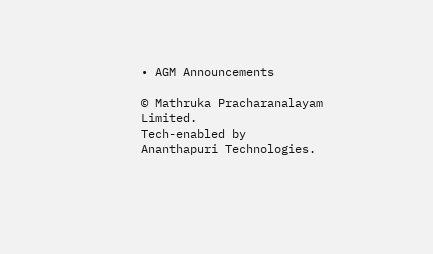• AGM Announcements

© Mathruka Pracharanalayam Limited.
Tech-enabled by Ananthapuri Technologies.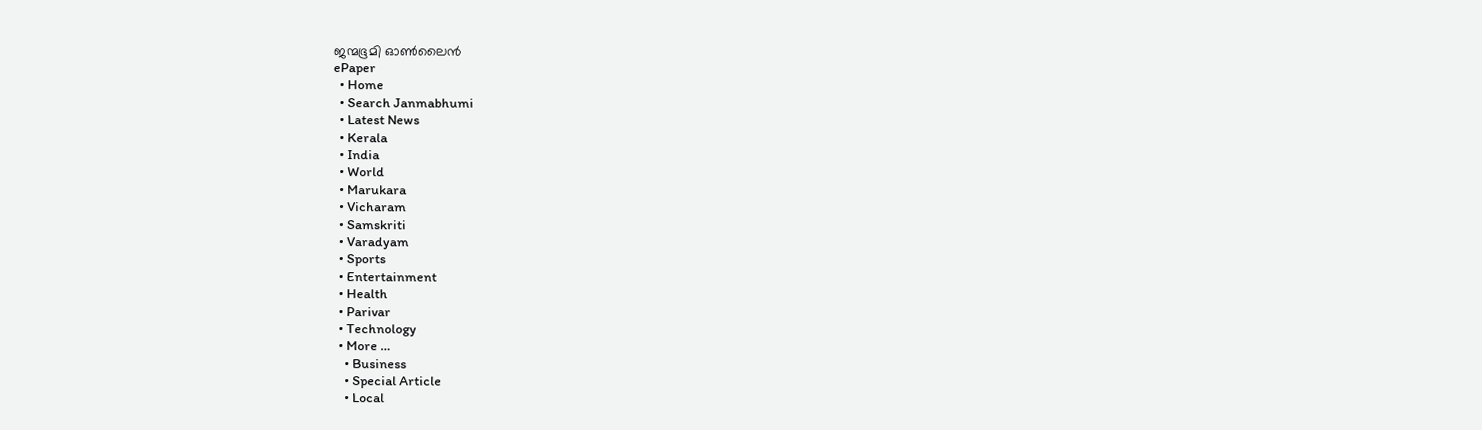ജന്മഭൂമി ഓണ്‍ലൈന്‍
ePaper
  • Home
  • Search Janmabhumi
  • Latest News
  • Kerala
  • India
  • World
  • Marukara
  • Vicharam
  • Samskriti
  • Varadyam
  • Sports
  • Entertainment
  • Health
  • Parivar
  • Technology
  • More …
    • Business
    • Special Article
    • Local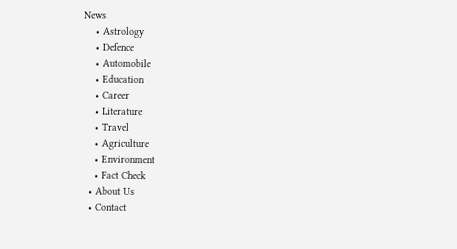News
    • Astrology
    • Defence
    • Automobile
    • Education
    • Career
    • Literature
    • Travel
    • Agriculture
    • Environment
    • Fact Check
  • About Us
  • Contact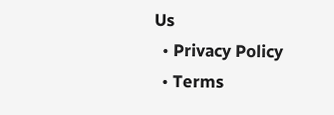Us
  • Privacy Policy
  • Terms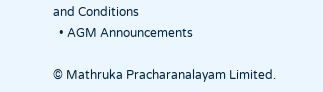and Conditions
  • AGM Announcements

© Mathruka Pracharanalayam Limited.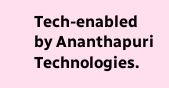Tech-enabled by Ananthapuri Technologies.